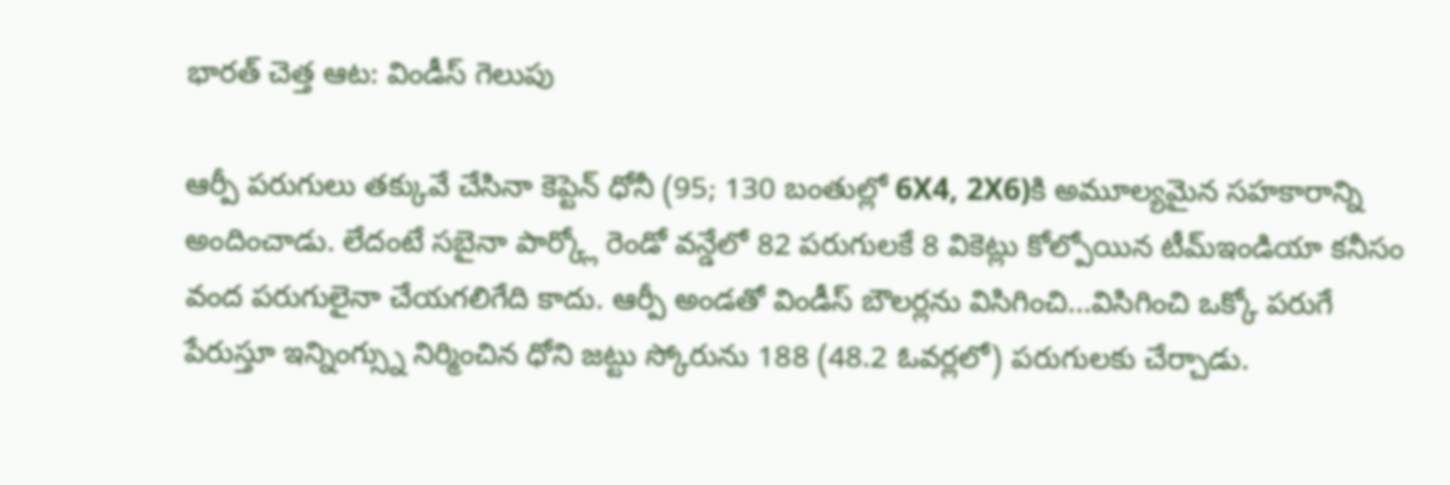భారత్ చెత్త ఆట: విండీస్ గెలుపు

ఆర్పీ పరుగులు తక్కువే చేసినా కెప్టెన్ ధోనీ (95; 130 బంతుల్లో 6X4, 2X6)కి అమూల్యమైన సహకారాన్ని అందించాడు. లేదంటే సబైనా పార్క్లో రెండో వన్డేలో 82 పరుగులకే 8 వికెట్లు కోల్పోయిన టీమ్ఇండియా కనీసం వంద పరుగులైనా చేయగలిగేది కాదు. ఆర్పీ అండతో విండీస్ బౌలర్లను విసిగించి...విసిగించి ఒక్కో పరుగే పేరుస్తూ ఇన్నింగ్స్ను నిర్మించిన ధోని జట్టు స్కోరును 188 (48.2 ఓవర్లలో) పరుగులకు చేర్చాడు.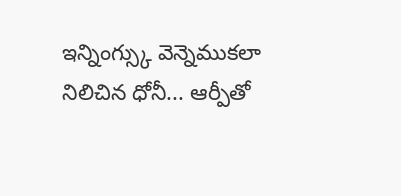ఇన్నింగ్స్కు వెన్నెముకలా నిలిచిన ధోనీ... ఆర్పీతో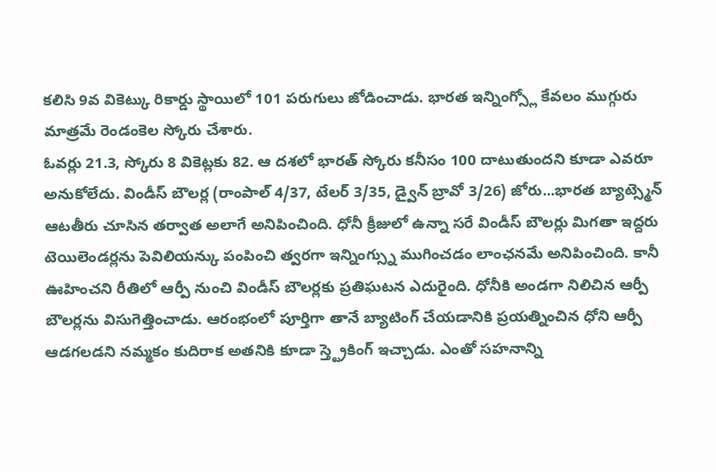కలిసి 9వ వికెట్కు రికార్డు స్థాయిలో 101 పరుగులు జోడించాడు. భారత ఇన్నింగ్స్లో కేవలం ముగ్గురు మాత్రమే రెండంకెల స్కోరు చేశారు.
ఓవర్లు 21.3, స్కోరు 8 వికెట్లకు 82. ఆ దశలో భారత్ స్కోరు కనీసం 100 దాటుతుందని కూడా ఎవరూ అనుకోలేదు. విండీస్ బౌలర్ల (రాంపాల్ 4/37, టేలర్ 3/35, డ్వైన్ బ్రావో 3/26) జోరు...భారత బ్యాట్స్మెన్ ఆటతీరు చూసిన తర్వాత అలాగే అనిపించింది. ధోనీ క్రీజులో ఉన్నా సరే విండీస్ బౌలర్లు మిగతా ఇద్దరు టెయిలెండర్లను పెవిలియన్కు పంపించి త్వరగా ఇన్నింగ్స్ను ముగించడం లాంఛనమే అనిపించింది. కానీ ఊహించని రీతిలో ఆర్పీ నుంచి విండీస్ బౌలర్లకు ప్రతిఘటన ఎదురైంది. ధోనీకి అండగా నిలిచిన ఆర్పీ బౌలర్లను విసుగెత్తించాడు. ఆరంభంలో పూర్తిగా తానే బ్యాటింగ్ చేయడానికి ప్రయత్నించిన ధోని ఆర్పీ ఆడగలడని నమ్మకం కుదిరాక అతనికి కూడా స్త్ట్రెకింగ్ ఇచ్చాడు. ఎంతో సహనాన్ని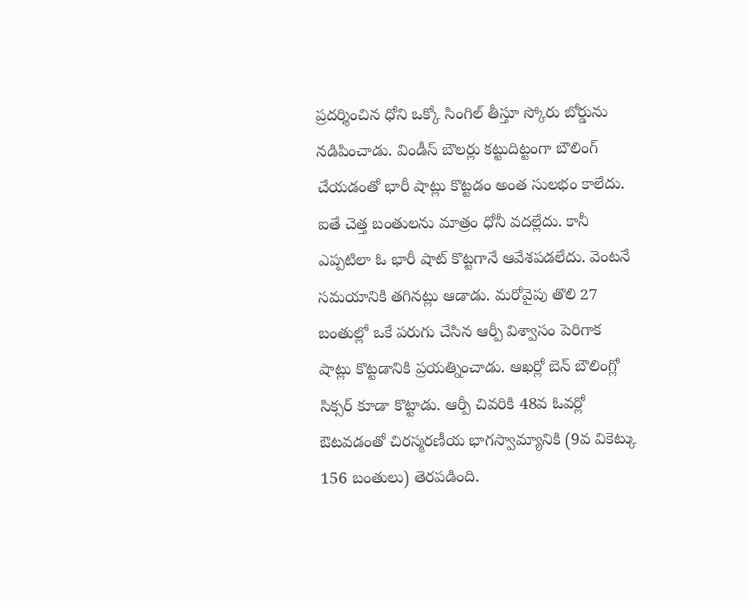ప్రదర్శించిన ధోని ఒక్కో సింగిల్ తీస్తూ స్కోరు బోర్డును నడిపించాడు. విండీస్ బౌలర్లు కట్టుదిట్టంగా బౌలింగ్ చేయడంతో భారీ షాట్లు కొట్టడం అంత సులభం కాలేదు. ఐతే చెత్త బంతులను మాత్రం ధోనీ వదల్లేదు. కానీ ఎప్పటిలా ఓ భారీ షాట్ కొట్టగానే ఆవేశపడలేదు. వెంటనే సమయానికి తగినట్లు ఆడాడు. మరోవైపు తొలి 27 బంతుల్లో ఒకే పరుగు చేసిన ఆర్పీ విశ్వాసం పెరిగాక షాట్లు కొట్టడానికి ప్రయత్నించాడు. ఆఖర్లో బెన్ బౌలింగ్లో సిక్సర్ కూడా కొట్టాడు. ఆర్పీ చివరికి 48వ ఓవర్లో ఔటవడంతో చిరస్మరణీయ భాగస్వామ్యానికి (9వ వికెట్కు 156 బంతులు) తెరపడింది.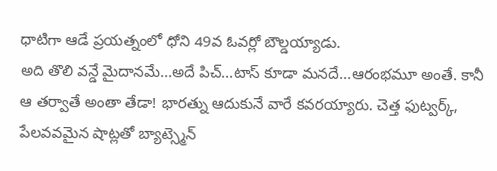ధాటిగా ఆడే ప్రయత్నంలో ధోని 49వ ఓవర్లో బౌల్డయ్యాడు.
అది తొలి వన్డే మైదానమే...అదే పిచ్...టాస్ కూడా మనదే...ఆరంభమూ అంతే. కానీ ఆ తర్వాతే అంతా తేడా! భారత్ను ఆదుకునే వారే కవరయ్యారు. చెత్త ఫుట్వర్క్, పేలవవమైన షాట్లతో బ్యాట్స్మెన్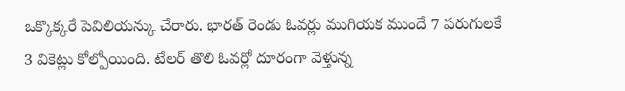ఒక్కొక్కరే పెవిలియన్కు చేరారు. భారత్ రెండు ఓవర్లు ముగియక ముందే 7 పరుగులకే 3 వికెట్లు కోల్పోయింది. టేలర్ తొలి ఓవర్లో దూరంగా వెళ్తున్న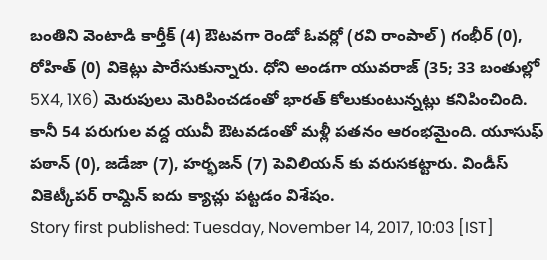బంతిని వెంటాడి కార్తీక్ (4) ఔటవగా రెండో ఓవర్లో (రవి రాంపాల్) గంభీర్ (0), రోహిత్ (0) వికెట్లు పారేసుకున్నారు. ధోని అండగా యువరాజ్ (35; 33 బంతుల్లో 5X4, 1X6) మెరుపులు మెరిపించడంతో భారత్ కోలుకుంటున్నట్లు కనిపించింది. కానీ 54 పరుగుల వద్ద యువీ ఔటవడంతో మళ్లీ పతనం ఆరంభమైంది. యూసుఫ్ పఠాన్ (0), జడేజా (7), హర్భజన్ (7) పెవిలియన్ కు వరుసకట్టారు. విండీస్ వికెట్కీపర్ రామ్దిన్ ఐదు క్యాచ్లు పట్టడం విశేషం.
Story first published: Tuesday, November 14, 2017, 10:03 [IST]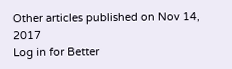Other articles published on Nov 14, 2017
Log in for Better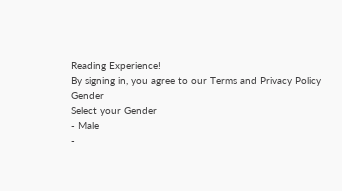Reading Experience!
By signing in, you agree to our Terms and Privacy Policy
Gender
Select your Gender
- Male
-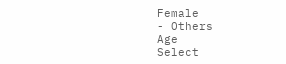Female
- Others
Age
Select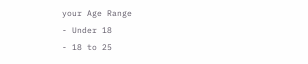your Age Range
- Under 18
- 18 to 25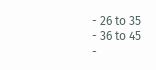- 26 to 35
- 36 to 45
-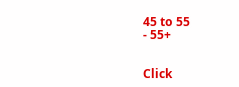45 to 55
- 55+


Click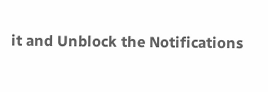it and Unblock the Notifications